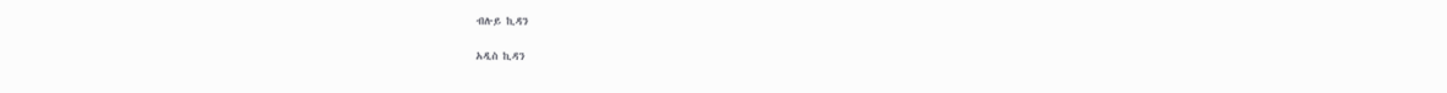ብሉይ ኪዳን

አዲስ ኪዳን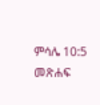ምሳሌ 10:5 መጽሐፍ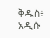ቅዱስ፥ አዲሱ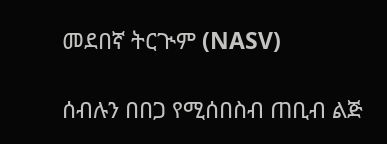መደበኛ ትርጒም (NASV)

ሰብሉን በበጋ የሚሰበስብ ጠቢብ ልጅ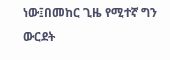ነው፤በመከር ጊዜ የሚተኛ ግን ውርደት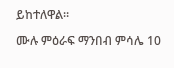ይከተለዋል።

ሙሉ ምዕራፍ ማንበብ ምሳሌ 10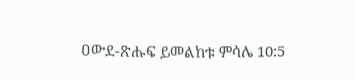ዐውደ-ጽሑፍ ይመልከቱ ምሳሌ 10:5